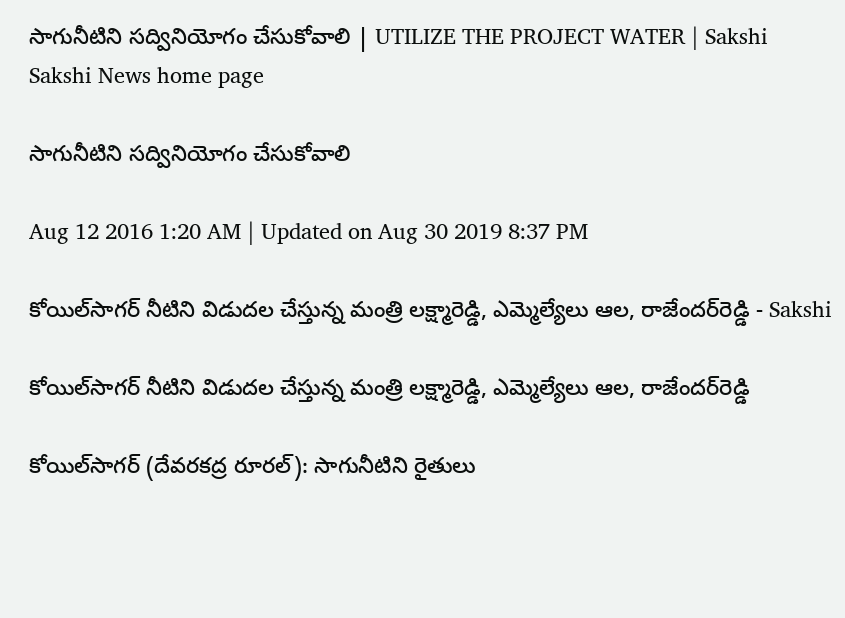సాగునీటిని సద్వినియోగం చేసుకోవాలి | UTILIZE THE PROJECT WATER | Sakshi
Sakshi News home page

సాగునీటిని సద్వినియోగం చేసుకోవాలి

Aug 12 2016 1:20 AM | Updated on Aug 30 2019 8:37 PM

కోయిల్‌సాగర్‌ నీటిని విడుదల చేస్తున్న మంత్రి లక్ష్మారెడ్డి, ఎమ్మెల్యేలు ఆల, రాజేందర్‌రెడ్డి - Sakshi

కోయిల్‌సాగర్‌ నీటిని విడుదల చేస్తున్న మంత్రి లక్ష్మారెడ్డి, ఎమ్మెల్యేలు ఆల, రాజేందర్‌రెడ్డి

కోయిల్‌సాగర్‌ (దేవరకద్ర రూరల్‌): సాగునీటిని రైతులు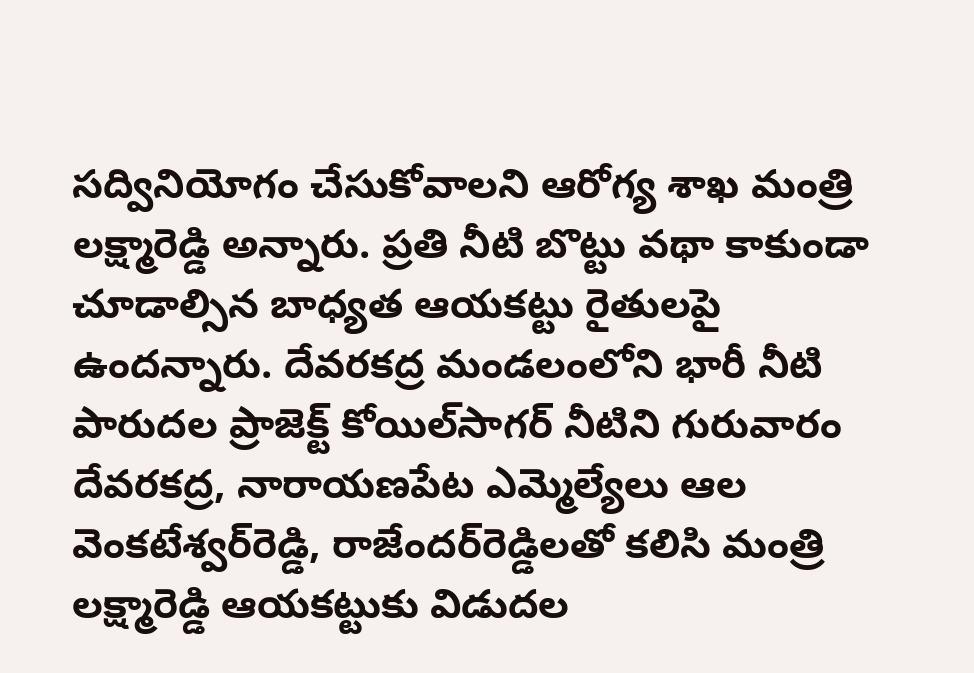సద్వినియోగం చేసుకోవాలని ఆరోగ్య శాఖ మంత్రి లక్ష్మారెడ్డి అన్నారు. ప్రతి నీటి బొట్టు వథా కాకుండా చూడాల్సిన బాధ్యత ఆయకట్టు రైతులపై ఉందన్నారు. దేవరకద్ర మండలంలోని భారీ నీటి పారుదల ప్రాజెక్ట్‌ కోయిల్‌సాగర్‌ నీటిని గురువారం దేవరకద్ర, నారాయణపేట ఎమ్మెల్యేలు ఆల వెంకటేశ్వర్‌రెడ్డి, రాజేందర్‌రెడ్డిలతో కలిసి మంత్రి లక్ష్మారెడ్డి ఆయకట్టుకు విడుదల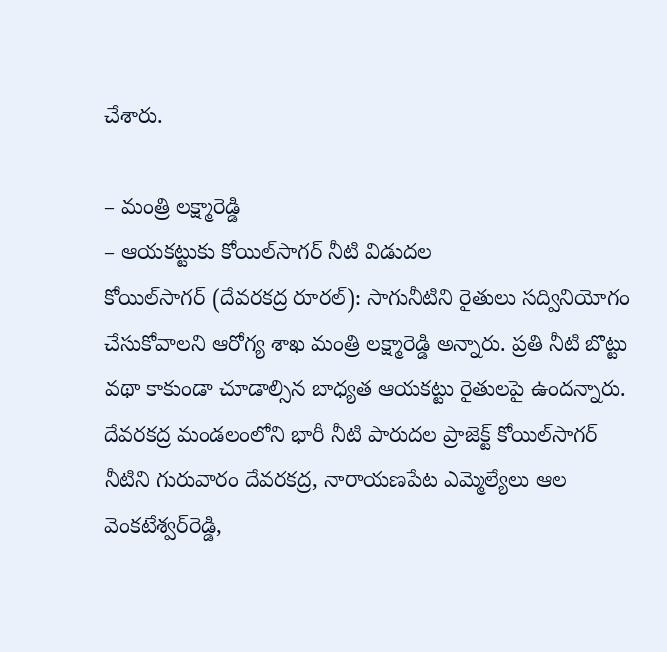చేశారు.

– మంత్రి లక్ష్మారెడ్డి
– ఆయకట్టుకు కోయిల్‌సాగర్‌ నీటి విడుదల
కోయిల్‌సాగర్‌ (దేవరకద్ర రూరల్‌): సాగునీటిని రైతులు సద్వినియోగం చేసుకోవాలని ఆరోగ్య శాఖ మంత్రి లక్ష్మారెడ్డి అన్నారు. ప్రతి నీటి బొట్టు వథా కాకుండా చూడాల్సిన బాధ్యత ఆయకట్టు రైతులపై ఉందన్నారు. దేవరకద్ర మండలంలోని భారీ నీటి పారుదల ప్రాజెక్ట్‌ కోయిల్‌సాగర్‌ నీటిని గురువారం దేవరకద్ర, నారాయణపేట ఎమ్మెల్యేలు ఆల వెంకటేశ్వర్‌రెడ్డి,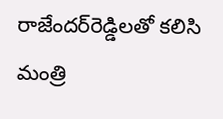రాజేందర్‌రెడ్డిలతో కలిసి మంత్రి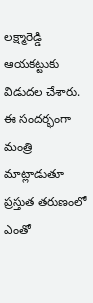లక్ష్మారెడ్డి ఆయకట్టుకు విడుదల చేశారు. ఈ సందర్భంగా మంత్రి మాట్లాడుతూ ప్రస్తుత తరుణంలో ఎంతో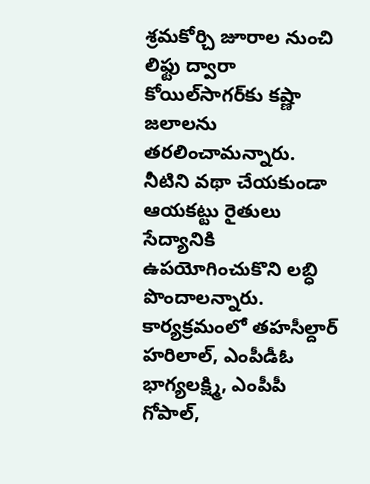శ్రమకోర్చి జూరాల నుంచి లిఫ్టు ద్వారా కోయిల్‌సాగర్‌కు కష్ణా జలాలను తరలించామన్నారు.  నీటిని వథా చేయకుండా ఆయకట్టు రైతులు సేద్యానికి ఉపయోగించుకొని లబ్ధి పొందాలన్నారు. కార్యక్రమంలో తహసీల్దార్‌ హరిలాల్, ఎంపీడీఓ భాగ్యలక్ష్మి, ఎంపీపీ గోపాల్,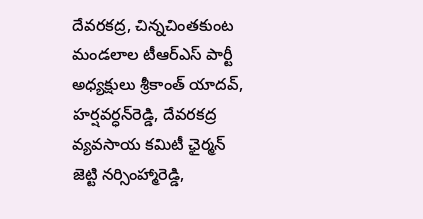దేవరకద్ర, చిన్నచింతకుంట మండలాల టీఆర్‌ఎస్‌ పార్టీ అధ్యక్షులు శ్రీకాంత్‌ యాదవ్, హర్షవర్ధన్‌రెడ్డి, దేవరకద్ర వ్యవసాయ కమిటీ ఛైర్మన్‌ జెట్టి నర్సింహ్మారెడ్డి,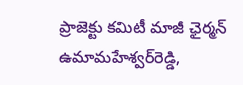ప్రాజెక్టు కమిటీ మాజీ ఛైర్మన్‌ ఉమామహేశ్వర్‌రెడ్డి,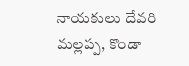నాయకులు దేవరి మల్లప్ప, కొండా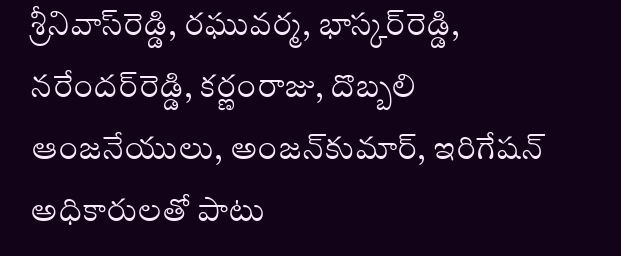శ్రీనివాస్‌రెడ్డి, రఘువర్మ, భాస్కర్‌రెడ్డి, నరేందర్‌రెడ్డి, కర్ణంరాజు, దొబ్బలి ఆంజనేయులు, అంజన్‌కుమార్, ఇరిగేషన్‌ అధికారులతో పాటు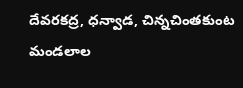దేవరకద్ర, ధన్వాడ, చిన్నచింతకుంట మండలాల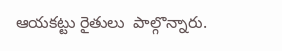ఆయకట్టు రైతులు  పాల్గొన్నారు.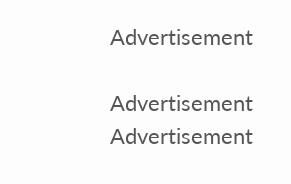Advertisement

Advertisement
Advertisement